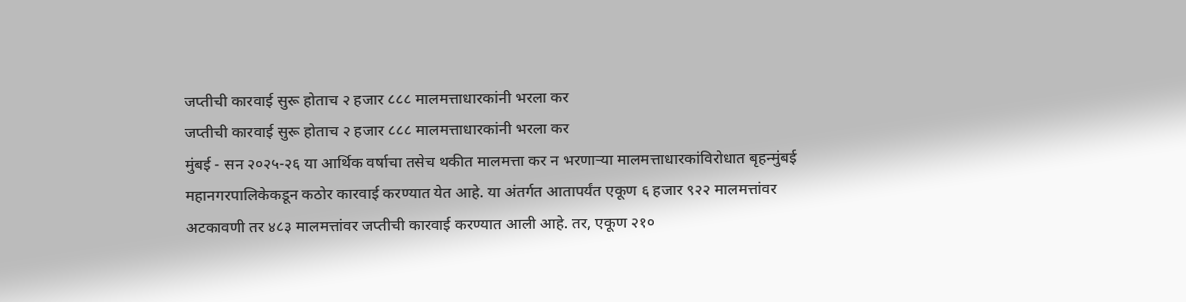जप्तीची कारवाई सुरू होताच २ हजार ८८८ मालमत्ताधारकांनी भरला कर
जप्तीची कारवाई सुरू होताच २ हजार ८८८ मालमत्ताधारकांनी भरला कर
मुंबई - सन २०२५-२६ या आर्थिक वर्षाचा तसेच थकीत मालमत्ता कर न भरणाऱ्या मालमत्ताधारकांविरोधात बृहन्मुंबई महानगरपालिकेकडून कठोर कारवाई करण्यात येत आहे. या अंतर्गत आतापर्यंत एकूण ६ हजार ९२२ मालमत्तांवर अटकावणी तर ४८३ मालमत्तांवर जप्तीची कारवाई करण्यात आली आहे. तर, एकूण २१०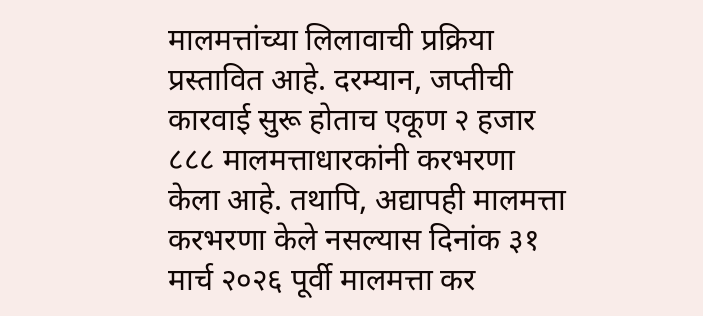मालमत्तांच्या लिलावाची प्रक्रिया प्रस्तावित आहे. दरम्यान, जप्तीची कारवाई सुरू होताच एकूण २ हजार ८८८ मालमत्ताधारकांनी करभरणा केला आहे. तथापि, अद्यापही मालमत्ता करभरणा केले नसल्यास दिनांक ३१ मार्च २०२६ पूर्वी मालमत्ता कर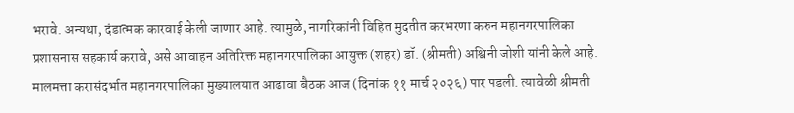भरावे. अन्यथा, दंडात्मक कारवाई केली जाणार आहे. त्यामुळे, नागरिकांनी विहित मुदतीत करभरणा करुन महानगरपालिका प्रशासनास सहकार्य करावे, असे आवाहन अतिरिक्त महानगरपालिका आयुक्त (शहर) डॉ. (श्रीमती) अश्विनी जोशी यांनी केले आहे.
मालमत्ता करासंदर्भात महानगरपालिका मुख्यालयात आढावा बैठक आज (दिनांक ११ मार्च २०२६) पार पडली. त्यावेळी श्रीमती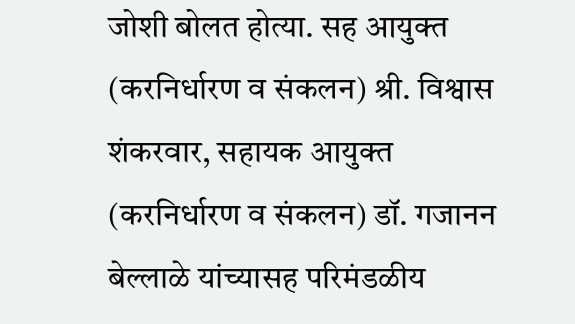जोशी बोलत होत्या. सह आयुक्त (करनिर्धारण व संकलन) श्री. विश्वास शंकरवार, सहायक आयुक्त (करनिर्धारण व संकलन) डॉ. गजानन बेल्लाळे यांच्यासह परिमंडळीय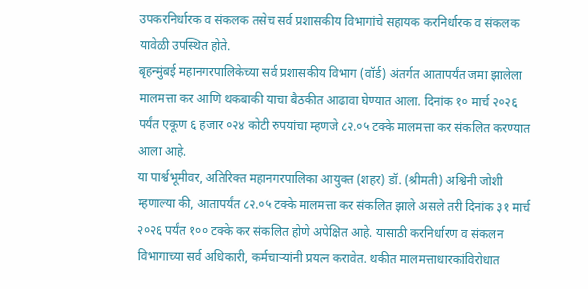उपकरनिर्धारक व संकलक तसेच सर्व प्रशासकीय विभागांचे सहायक करनिर्धारक व संकलक यावेळी उपस्थित होते.
बृहन्मुंबई महानगरपालिकेच्या सर्व प्रशासकीय विभाग (वॉर्ड) अंतर्गत आतापर्यंत जमा झालेला मालमत्ता कर आणि थकबाकी याचा बैठकीत आढावा घेण्यात आला. दिनांक १० मार्च २०२६ पर्यंत एकूण ६ हजार ०२४ कोटी रुपयांचा म्हणजे ८२.०५ टक्के मालमत्ता कर संकलित करण्यात आला आहे.
या पार्श्वभूमीवर, अतिरिक्त महानगरपालिका आयुक्त (शहर) डॉ. (श्रीमती) अश्विनी जोशी म्हणाल्या की, आतापर्यंत ८२.०५ टक्के मालमत्ता कर संकलित झाले असले तरी दिनांक ३१ मार्च २०२६ पर्यंत १०० टक्के कर संकलित होणे अपेक्षित आहे. यासाठी करनिर्धारण व संकलन विभागाच्या सर्व अधिकारी, कर्मचाऱ्यांनी प्रयत्न करावेत. थकीत मालमत्ताधारकांविरोधात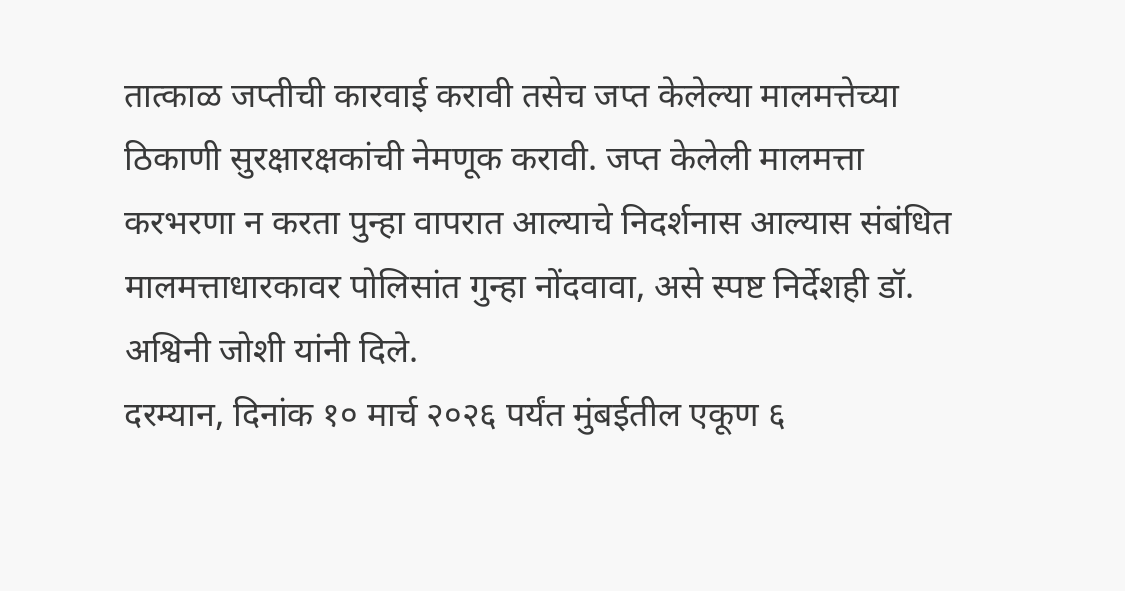तात्काळ जप्तीची कारवाई करावी तसेच जप्त केलेल्या मालमत्तेच्या ठिकाणी सुरक्षारक्षकांची नेमणूक करावी. जप्त केलेली मालमत्ता करभरणा न करता पुन्हा वापरात आल्याचे निदर्शनास आल्यास संबंधित मालमत्ताधारकावर पोलिसांत गुन्हा नोंदवावा, असे स्पष्ट निर्देशही डॉ. अश्विनी जोशी यांनी दिले.
दरम्यान, दिनांक १० मार्च २०२६ पर्यंत मुंबईतील एकूण ६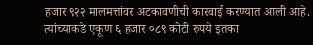हजार ९२२ मालमत्तांवर अटकावणीची कारवाई करण्यात आली आहे. त्यांच्याकडे एकूण ६ हजार ०८९ कोटी रुपये इतका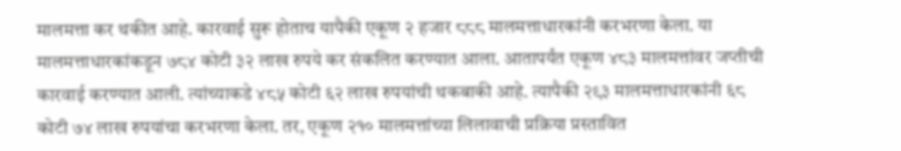मालमत्ता कर थकीत आहे. कारवाई सुरू होताच यापैकी एकूण २ हजार ८८८ मालमत्ताधारकांनी करभरणा केला. या मालमत्ताधारकांकडून ७८४ कोटी ३२ लाख रुपये कर संकलित करण्यात आला. आतापर्यंत एकूण ४८३ मालमत्तांवर जप्तीची कारवाई करण्यात आली. त्यांच्याकडे ४८५ कोटी ६२ लाख रुपयांची थकबाकी आहे. त्यापैकी २९३ मालमत्ताधारकांनी ६८ कोटी ७४ लाख रुपयांचा करभरणा केला. तर, एकूण २१० मालमत्तांच्या लिलावाची प्रक्रिया प्रस्तावित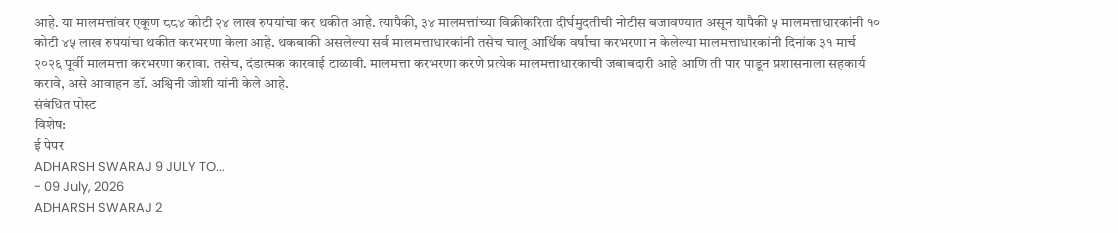आहे. या मालमत्तांवर एकूण ८८४ कोटी २४ लाख रुपयांचा कर थकीत आहे. त्यापैकी, ३४ मालमत्तांच्या विक्रीकरिता दीर्घमुदतीची नोटीस बजावण्यात असून यापैकी ५ मालमत्ताधारकांनी १० कोटी ४५ लाख रुपयांचा थकीत करभरणा केला आहे. थकबाकी असलेल्या सर्व मालमत्ताधारकांनी तसेच चालू आर्थिक वर्षाचा करभरणा न केलेल्या मालमत्ताधारकांनी दिनांक ३१ मार्च २०२६ पूर्वी मालमत्ता करभरणा करावा. तसेच, दंडात्मक कारवाई टाळावी. मालमत्ता करभरणा करणे प्रत्येक मालमत्ताधारकाची जबाबदारी आहे आणि ती पार पाडून प्रशासनाला सहकार्य करावे, असे आवाहन डॉ. अश्विनी जोशी यांनी केले आहे.
संबंधित पोस्ट
विशेष:
ई पेपर
ADHARSH SWARAJ 9 JULY TO...
- 09 July, 2026
ADHARSH SWARAJ 2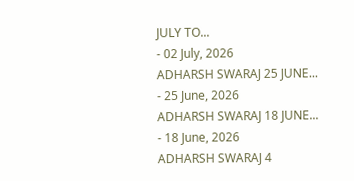JULY TO...
- 02 July, 2026
ADHARSH SWARAJ 25 JUNE...
- 25 June, 2026
ADHARSH SWARAJ 18 JUNE...
- 18 June, 2026
ADHARSH SWARAJ 4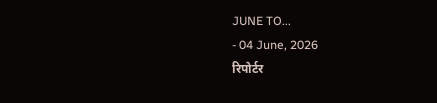JUNE TO...
- 04 June, 2026
रिपोर्टर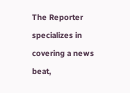The Reporter specializes in covering a news beat,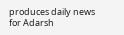produces daily news for Adarsh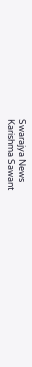Swarajya News
Karishma Sawant